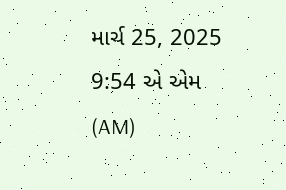માર્ચ 25, 2025 9:54 એ એમ (AM)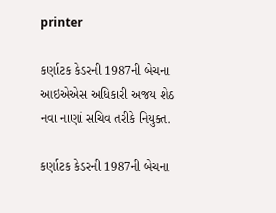printer

કર્ણાટક કેડરની 1987ની બેચના આઇએએસ અધિકારી અજય શેઠ નવા નાણાં સચિવ તરીકે નિયુક્ત.

કર્ણાટક કેડરની 1987ની બેચના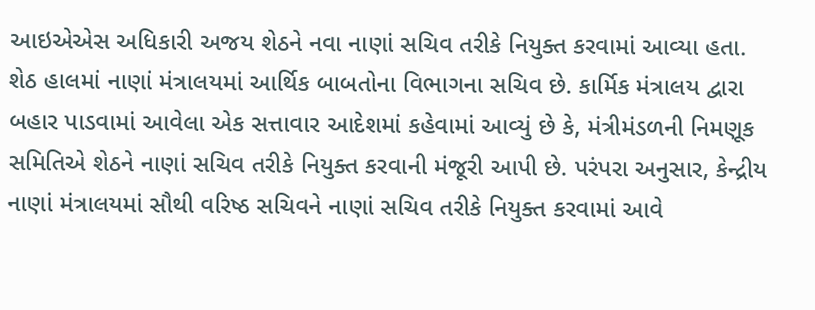આઇએએસ અધિકારી અજય શેઠને નવા નાણાં સચિવ તરીકે નિયુક્ત કરવામાં આવ્યા હતા. શેઠ હાલમાં નાણાં મંત્રાલયમાં આર્થિક બાબતોના વિભાગના સચિવ છે. કાર્મિક મંત્રાલય દ્વારા બહાર પાડવામાં આવેલા એક સત્તાવાર આદેશમાં કહેવામાં આવ્યું છે કે, મંત્રીમંડળની નિમણૂક સમિતિએ શેઠને નાણાં સચિવ તરીકે નિયુક્ત કરવાની મંજૂરી આપી છે. પરંપરા અનુસાર, કેન્દ્રીય નાણાં મંત્રાલયમાં સૌથી વરિષ્ઠ સચિવને નાણાં સચિવ તરીકે નિયુક્ત કરવામાં આવે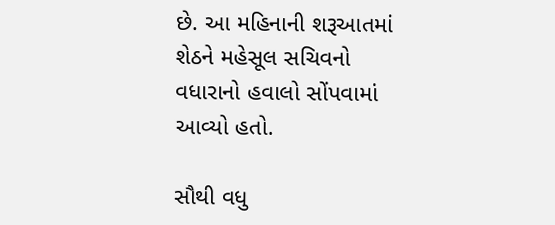છે. આ મહિનાની શરૂઆતમાં શેઠને મહેસૂલ સચિવનો વધારાનો હવાલો સોંપવામાં આવ્યો હતો.

સૌથી વધુ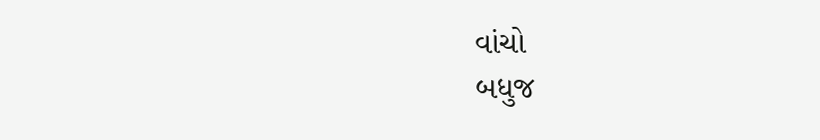વાંચો
બધુજ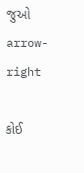જુઓ arrow-right

કોઈ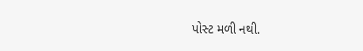પોસ્ટ મળી નથી.